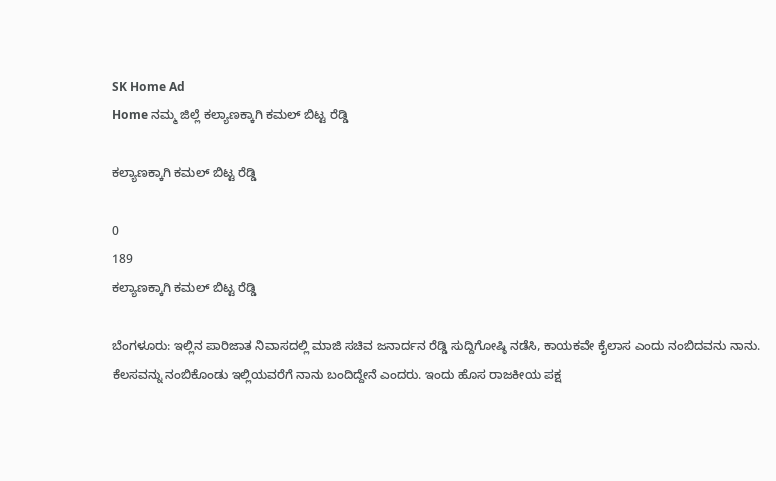SK Home Ad
Home ನಮ್ಮ ಜಿಲ್ಲೆ ಕಲ್ಯಾಣಕ್ಕಾಗಿ ಕಮಲ್‌ ಬಿಟ್ಟ ರೆಡ್ಡಿ

ಕಲ್ಯಾಣಕ್ಕಾಗಿ ಕಮಲ್‌ ಬಿಟ್ಟ ರೆಡ್ಡಿ

0
189
ಕಲ್ಯಾಣಕ್ಕಾಗಿ ಕಮಲ್‌ ಬಿಟ್ಟ ರೆಡ್ಡಿ

ಬೆಂಗಳೂರು: ಇಲ್ಲಿನ ಪಾರಿಜಾತ ನಿವಾಸದಲ್ಲಿ ಮಾಜಿ ಸಚಿವ ಜನಾರ್ದನ ರೆಡ್ಡಿ ಸುದ್ದಿಗೋಷ್ಠಿ ನಡೆಸಿ, ಕಾಯಕವೇ ಕೈಲಾಸ ಎಂದು ನಂಬಿದವನು ನಾನು. ಕೆಲಸವನ್ನು ನಂಬಿಕೊಂಡು ಇಲ್ಲಿಯವರೆಗೆ ನಾನು ಬಂದಿದ್ದೇನೆ ಎಂದರು. ಇಂದು ಹೊಸ ರಾಜಕೀಯ ಪಕ್ಷ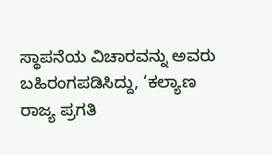ಸ್ಥಾಪನೆಯ ವಿಚಾರವನ್ನು ಅವರು ಬಹಿರಂಗಪಡಿಸಿದ್ದು, ‘ಕಲ್ಯಾಣ ರಾಜ್ಯ ಪ್ರಗತಿ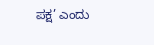ಪಕ್ಷ’ ಎಂದು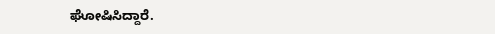ಘೋಷಿಸಿದ್ದಾರೆ.